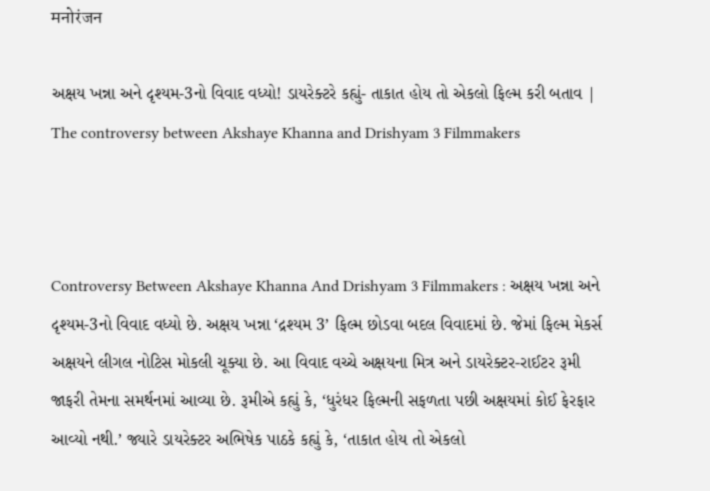मनोरंजन

અક્ષય ખન્ના અને દૃશ્યમ-3નો વિવાદ વધ્યો! ડાયરેક્ટરે કહ્યું- તાકાત હોય તો એકલો ફિલ્મ કરી બતાવ | The controversy between Akshaye Khanna and Drishyam 3 Filmmakers



Controversy Between Akshaye Khanna And Drishyam 3 Filmmakers : અક્ષય ખન્ના અને દૃશ્યમ-3નો વિવાદ વધ્યો છે. અક્ષય ખન્ના ‘દ્રશ્યમ 3’ ફિલ્મ છોડવા બદલ વિવાદમાં છે. જેમાં ફિલ્મ મેકર્સ અક્ષયને લીગલ નોટિસ મોકલી ચૂક્યા છે. આ વિવાદ વચ્ચે અક્ષયના મિત્ર અને ડાયરેક્ટર-રાઈટર રૂમી જાફરી તેમના સમર્થનમાં આવ્યા છે. રૂમીએ કહ્યું કે, ‘ધુરંધર ફિલ્મની સફળતા પછી અક્ષયમાં કોઈ ફેરફાર આવ્યો નથી.’ જ્યારે ડાયરેક્ટર અભિષેક પાઠકે કહ્યું કે, ‘તાકાત હોય તો એકલો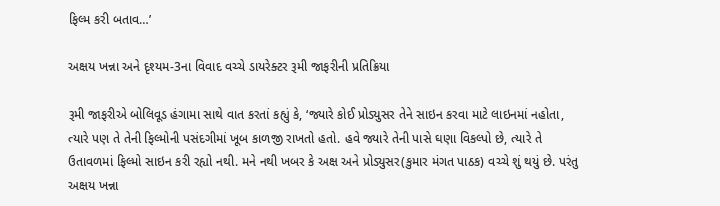ફિલ્મ કરી બતાવ…’

અક્ષય ખન્ના અને દૃશ્યમ-3ના વિવાદ વચ્ચે ડાયરેક્ટર રૂમી જાફરીની પ્રતિક્રિયા

રૂમી જાફરીએ બોલિવૂડ હંગામા સાથે વાત કરતાં કહ્યું કે, ‘જ્યારે કોઈ પ્રોડ્યુસર તેને સાઇન કરવા માટે લાઇનમાં નહોતા, ત્યારે પણ તે તેની ફિલ્મોની પસંદગીમાં ખૂબ કાળજી રાખતો હતો. હવે જ્યારે તેની પાસે ઘણા વિકલ્પો છે, ત્યારે તે ઉતાવળમાં ફિલ્મો સાઇન કરી રહ્યો નથી. મને નથી ખબર કે અક્ષ અને પ્રોડ્યુસર(કુમાર મંગત પાઠક) વચ્ચે શું થયું છે. પરંતુ અક્ષય ખન્ના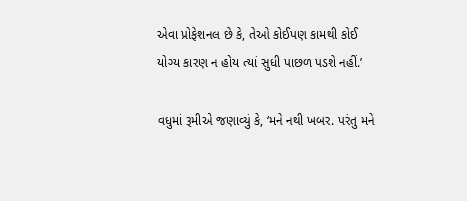એવા પ્રોફેશનલ છે કે, તેઓ કોઈપણ કામથી કોઈ યોગ્ય કારણ ન હોય ત્યાં સુધી પાછળ પડશે નહીં.’

વધુમાં રૂમીએ જણાવ્યું કે, ‘મને નથી ખબર. પરંતુ મને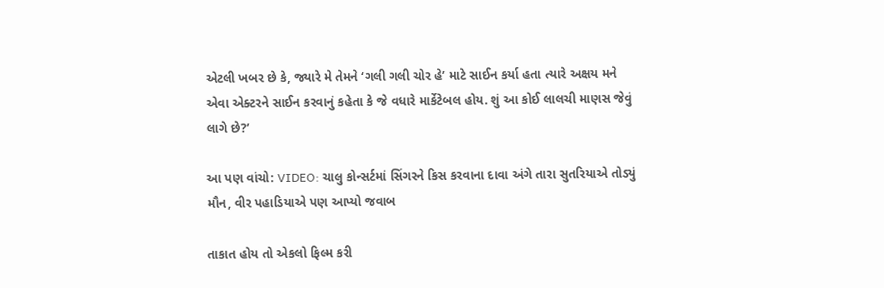એટલી ખબર છે કે, જ્યારે મે તેમને ‘ગલી ગલી ચોર હે’ માટે સાઈન કર્યા હતા ત્યારે અક્ષય મને એવા એક્ટરને સાઈન કરવાનું કહેતા કે જે વધારે માર્કેટેબલ હોય. શું આ કોઈ લાલચી માણસ જેવું લાગે છે?’

આ પણ વાંચો: VIDEO: ચાલુ કોન્સર્ટમાં સિંગરને કિસ કરવાના દાવા અંગે તારા સુતરિયાએ તોડ્યું મૌન, વીર પહાડિયાએ પણ આપ્યો જવાબ

તાકાત હોય તો એકલો ફિલ્મ કરી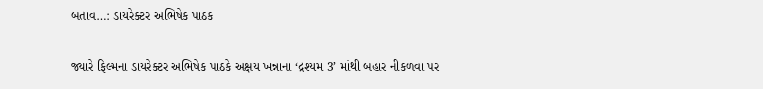બતાવ…: ડાયરેક્ટર અભિષેક પાઠક

જ્યારે ફિલ્મના ડાયરેક્ટર અભિષેક પાઠકે અક્ષય ખન્નાના ‘દ્રશ્યમ 3’ માંથી બહાર નીકળવા પર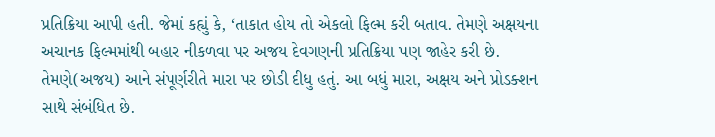પ્રતિક્રિયા આપી હતી. જેમાં કહ્યું કે, ‘તાકાત હોય તો એકલો ફિલ્મ કરી બતાવ. તેમણે અક્ષયના અચાનક ફિલ્મમાંથી બહાર નીકળવા પર અજય દેવગણની પ્રતિક્રિયા પણ જાહેર કરી છે. તેમણે(અજય) આને સંપૂર્ણરીતે મારા પર છોડી દીધુ હતું. આ બધું મારા, અક્ષય અને પ્રોડક્શન સાથે સંબંધિત છે.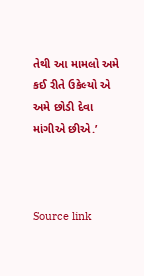તેથી આ મામલો અમે કઈ રીતે ઉકેલ્યો એ અમે છોડી દેવા માંગીએ છીએ.’



Source link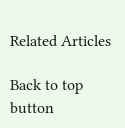Related Articles

Back to top button